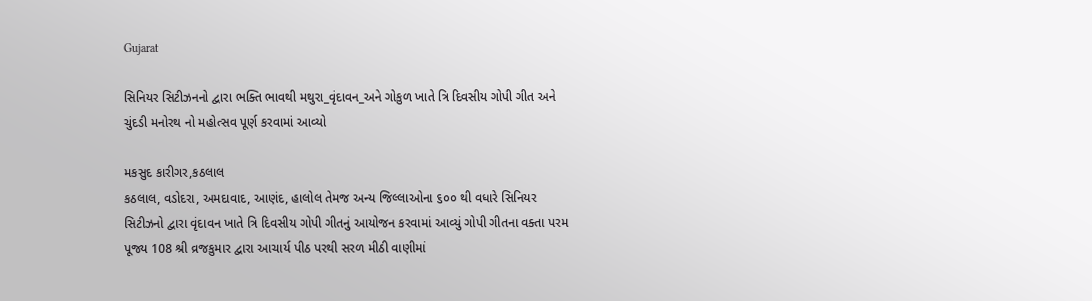Gujarat

સિનિયર સિટીઝનનો દ્વારા ભક્તિ ભાવથી મથુરા_વૃંદાવન_અને ગોકુળ ખાતે ત્રિ દિવસીય ગોપી ગીત અને ચુંદડી મનોરથ નો મહોત્સવ પૂર્ણ કરવામાં આવ્યો

મકસુદ કારીગર,કઠલાલ
કઠલાલ, વડોદરા, અમદાવાદ, આણંદ, હાલોલ તેમજ અન્ય જિલ્લાઓના ૬૦૦ થી વધારે સિનિયર સિટીઝનો દ્વારા વૃંદાવન ખાતે ત્રિ દિવસીય ગોપી ગીતનું આયોજન કરવામાં આવ્યું ગોપી ગીતના વક્તા પરમ પૂજ્ય 108 શ્રી વ્રજકુમાર દ્વારા આચાર્ય પીઠ પરથી સરળ મીઠી વાણીમાં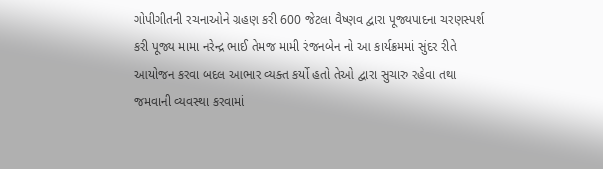ગોપીગીતની રચનાઓને ગ્રહણ કરી 600 જેટલા વૈષ્ણવ દ્વારા પૂજ્યપાદના ચરણસ્પર્શ કરી પૂજ્ય મામા નરેન્દ્ર ભાઈ તેમજ મામી રંજનબેન નો આ કાર્યક્રમમાં સુંદર રીતે આયોજન કરવા બદલ આભાર વ્યક્ત કર્યો હતો તેઓ દ્વારા સુચારુ રહેવા તથા જમવાની વ્યવસ્થા કરવામાં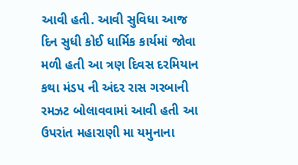આવી હતી. આવી સુવિધા આજ દિન સુધી કોઈ ધાર્મિક કાર્યમાં જોવા મળી હતી આ ત્રણ દિવસ દરમિયાન કથા મંડપ ની અંદર રાસ ગરબાની રમઝટ બોલાવવામાં આવી હતી આ ઉપરાંત મહારાણી મા યમુનાના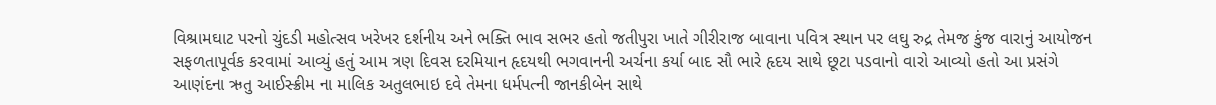વિશ્રામઘાટ પરનો ચુંદડી મહોત્સવ ખરેખર દર્શનીય અને ભક્તિ ભાવ સભર હતો જતીપુરા ખાતે ગીરીરાજ બાવાના પવિત્ર સ્થાન પર લઘુ રુદ્ર તેમજ કુંજ વારાનું આયોજન સફળતાપૂર્વક કરવામાં આવ્યું હતું આમ ત્રણ દિવસ દરમિયાન હૃદયથી ભગવાનની અર્ચના કર્યા બાદ સૌ ભારે હૃદય સાથે છૂટા પડવાનો વારો આવ્યો હતો આ પ્રસંગે આણંદના ઋતુ આઈસ્ક્રીમ ના માલિક અતુલભાઇ દવે તેમના ધર્મપત્ની જાનકીબેન સાથે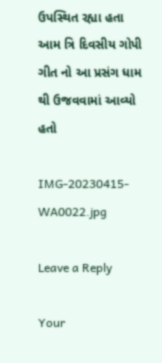ઉપસ્થિત રહ્યા હતા આમ ત્રિ દિવસીય ગોપી ગીત નો આ પ્રસંગ ધામ થી ઉજવવામાં આવ્યો હતો

IMG-20230415-WA0022.jpg

Leave a Reply

Your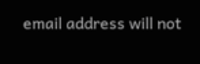email address will not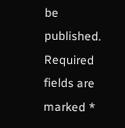be published. Required fields are marked *